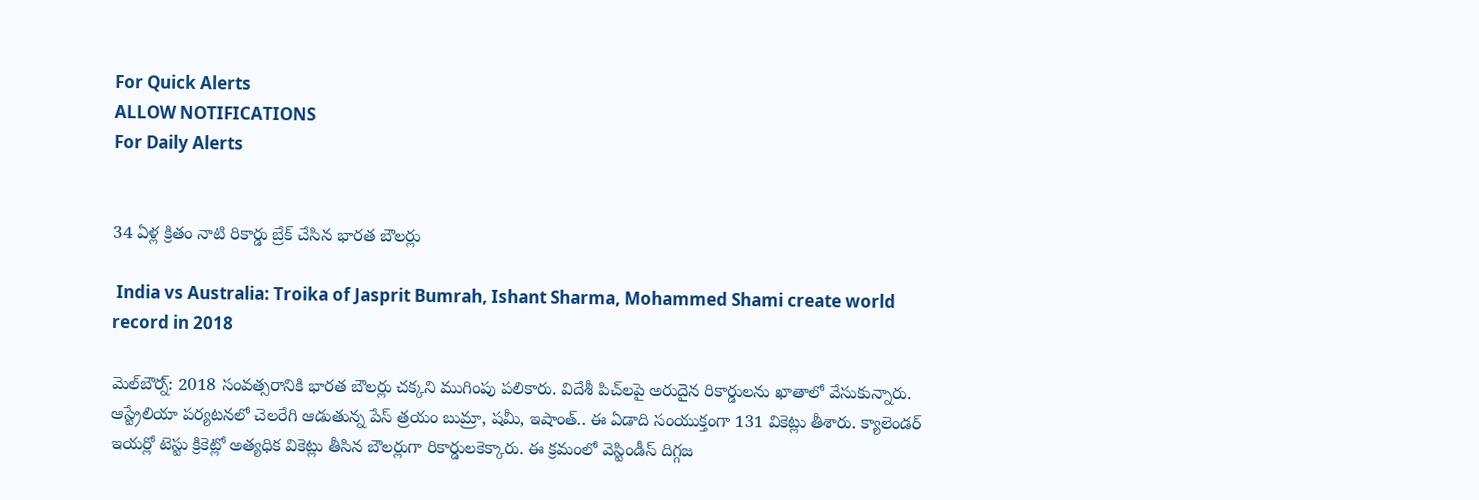For Quick Alerts
ALLOW NOTIFICATIONS
For Daily Alerts


34 ఏళ్ల క్రితం నాటి రికార్డు బ్రేక్ చేసిన భారత బౌలర్లు

 India vs Australia: Troika of Jasprit Bumrah, Ishant Sharma, Mohammed Shami create world record in 2018

మెల్‌బౌర్న్‌: 2018 సంవత్సరానికి భారత బౌలర్లు చక్కని ముగింపు పలికారు. విదేశీ పిచ్‌లపై అరుదైన రికార్డులను ఖాతాలో వేసుకున్నారు. ఆస్ట్రేలియా పర్యటనలో చెలరేగి ఆడుతున్న పేస్ త్రయం బుమ్రా, షమీ, ఇషాంత్.. ఈ ఏడాది సంయుక్తంగా 131 వికెట్లు తీశారు. క్యాలెండర్ ఇయర్లో టెస్టు క్రికెట్లో అత్యధిక వికెట్లు తీసిన బౌలర్లుగా రికార్డులకెక్కారు. ఈ క్రమంలో వెస్టిండీస్ దిగ్గజ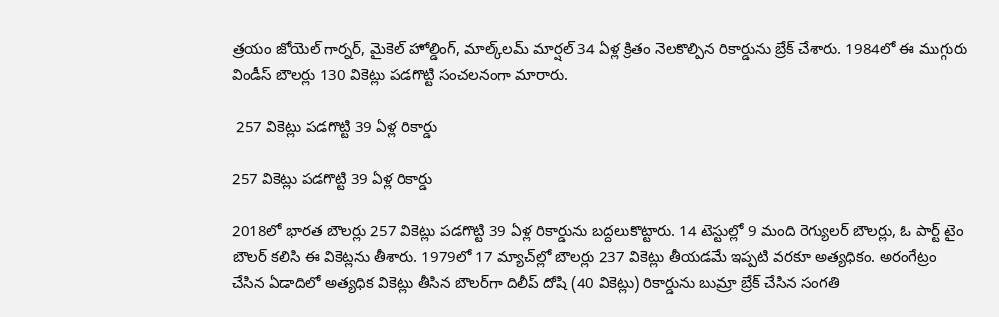త్రయం జోయెల్ గార్నర్, మైకెల్ హోల్డింగ్, మాల్క్‌లమ్ మార్షల్ 34 ఏళ్ల క్రితం నెలకొల్పిన రికార్డును బ్రేక్ చేశారు. 1984లో ఈ ముగ్గురు విండీస్ బౌలర్లు 130 వికెట్లు పడగొట్టి సంచలనంగా మారారు.

 257 వికెట్లు పడగొట్టి 39 ఏళ్ల రికార్డు

257 వికెట్లు పడగొట్టి 39 ఏళ్ల రికార్డు

2018లో భారత బౌలర్లు 257 వికెట్లు పడగొట్టి 39 ఏళ్ల రికార్డును బద్దలుకొట్టారు. 14 టెస్టుల్లో 9 మంది రెగ్యులర్ బౌలర్లు, ఓ పార్ట్ టైం బౌలర్ కలిసి ఈ వికెట్లను తీశారు. 1979లో 17 మ్యాచ్‌ల్లో బౌలర్లు 237 వికెట్లు తీయడమే ఇప్పటి వరకూ అత్యధికం. అరంగేట్రం చేసిన ఏడాదిలో అత్యధిక వికెట్లు తీసిన బౌలర్‌గా దిలీప్ దోషి (40 వికెట్లు) రికార్డును బుమ్రా బ్రేక్ చేసిన సంగతి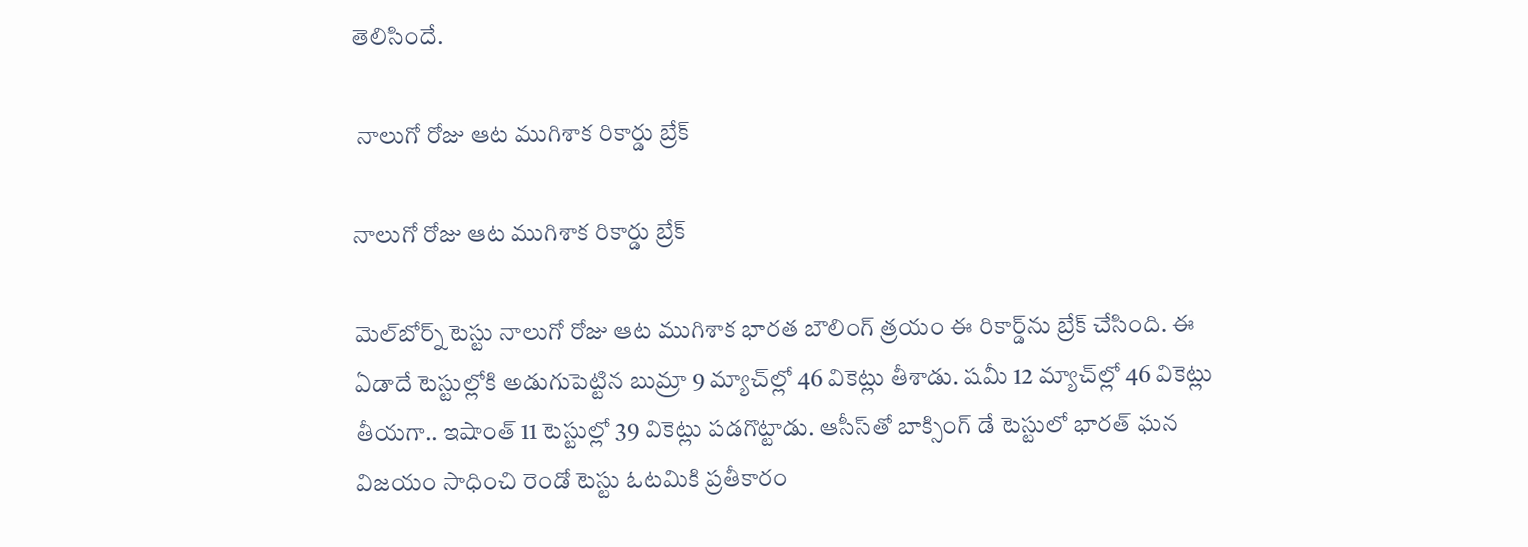తెలిసిందే.

 నాలుగో రోజు ఆట ముగిశాక రికార్డు బ్రేక్

నాలుగో రోజు ఆట ముగిశాక రికార్డు బ్రేక్

మెల్‌బోర్న్ టెస్టు నాలుగో రోజు ఆట ముగిశాక భారత బౌలింగ్ త్రయం ఈ రికార్డ్‌ను బ్రేక్ చేసింది. ఈ ఏడాదే టెస్టుల్లోకి అడుగుపెట్టిన బుమ్రా 9 మ్యాచ్‌ల్లో 46 వికెట్లు తీశాడు. షమీ 12 మ్యాచ్‌ల్లో 46 వికెట్లు తీయగా.. ఇషాంత్ 11 టెస్టుల్లో 39 వికెట్లు పడగొట్టాడు. ఆసీస్‌తో బాక్సింగ్‌ డే టెస్టులో భారత్‌ ఘన విజయం సాధించి రెండో టెస్టు ఓటమికి ప్రతీకారం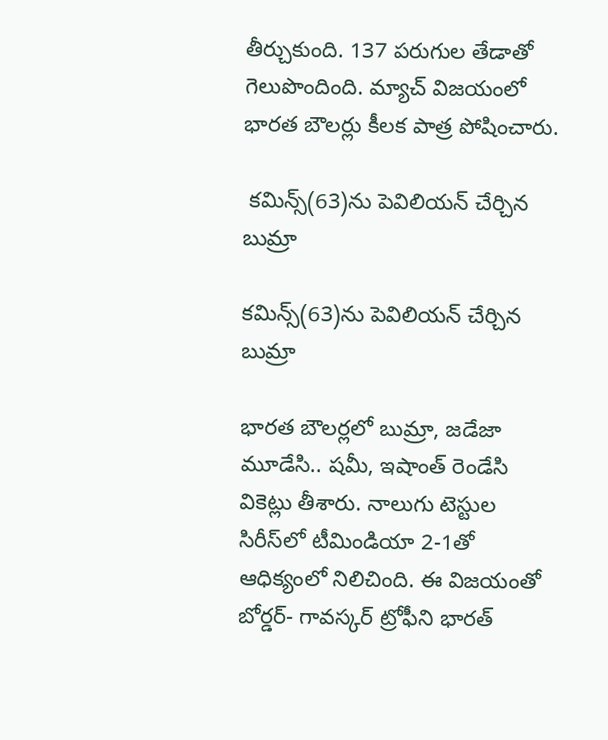తీర్చుకుంది. 137 పరుగుల తేడాతో గెలుపొందింది. మ్యాచ్ విజయంలో భారత బౌలర్లు కీలక పాత్ర పోషించారు.

 కమిన్స్(63)ను పెవిలియన్‌ చేర్చిన బుమ్రా

కమిన్స్(63)ను పెవిలియన్‌ చేర్చిన బుమ్రా

భారత బౌలర్లలో బుమ్రా, జడేజా మూడేసి.. షమీ, ఇషాంత్‌ రెండేసి వికెట్లు తీశారు. నాలుగు టెస్టుల సిరీస్‌లో టీమిండియా 2-1తో ఆధిక్యంలో నిలిచింది. ఈ విజయంతో బోర్డర్‌- గావస్కర్‌ ట్రోఫీని భారత్‌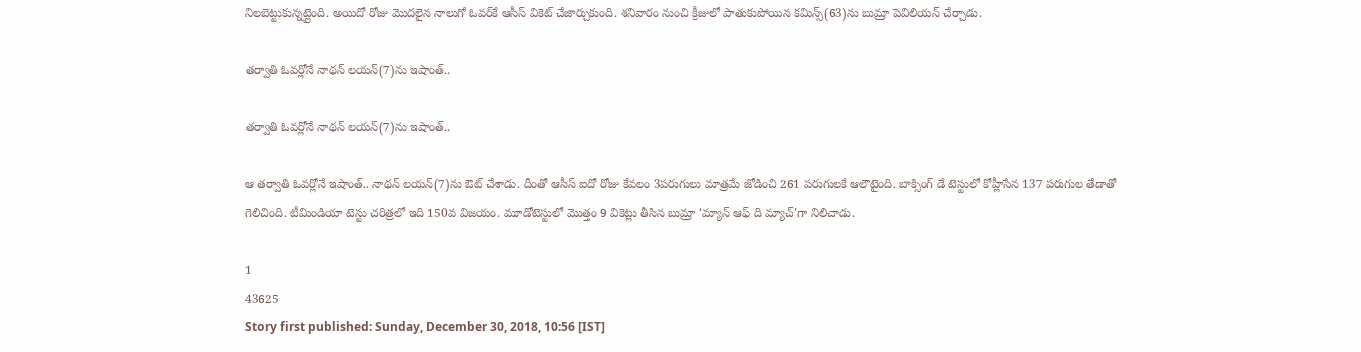నిలబెట్టుకున్నట్లైంది. అయిదో రోజు మొదలైన నాలుగో ఓవర్‌కే ఆసీస్‌ వికెట్‌ చేజార్చుకుంది. శనివారం నుంచి క్రీజులో పాతుకుపోయిన కమిన్స్(63)ను బుమ్రా పెవిలియన్‌ చేర్చాడు.

తర్వాతి ఓవర్లోనే నాథన్‌ లయన్‌(7)ను ఇషాంత్‌..

తర్వాతి ఓవర్లోనే నాథన్‌ లయన్‌(7)ను ఇషాంత్‌..

ఆ తర్వాతి ఓవర్లోనే ఇషాంత్‌.. నాథన్‌ లయన్‌(7)ను ఔట్‌ చేశాడు. దీంతో ఆసీస్‌ ఐదో రోజు కేవలం 3పరుగులు మాత్రమే జోడించి 261 పరుగులకే ఆలౌటైంది. బాక్సింగ్‌ డే టెస్టులో కోహ్లీసేన 137 పరుగుల తేడాతో గెలిచింది. టీమిండియా టెస్టు చరిత్రలో ఇది 150వ విజయం. మూడోటెస్టులో మొత్తం 9 వికెట్లు తీసిన బుమ్రా ‘మ్యాన్‌ ఆఫ్‌ ది మ్యాచ్‌'గా నిలిచాడు.

1
43625
Story first published: Sunday, December 30, 2018, 10:56 [IST]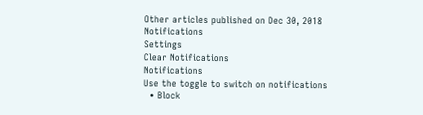Other articles published on Dec 30, 2018
Notifications
Settings
Clear Notifications
Notifications
Use the toggle to switch on notifications
  • Block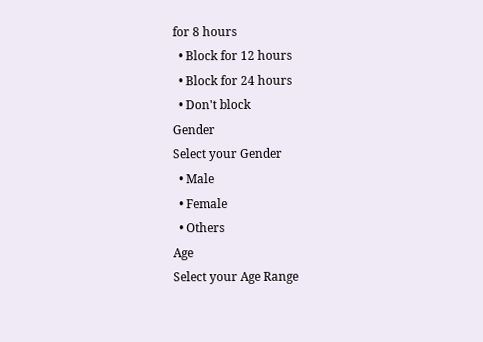for 8 hours
  • Block for 12 hours
  • Block for 24 hours
  • Don't block
Gender
Select your Gender
  • Male
  • Female
  • Others
Age
Select your Age Range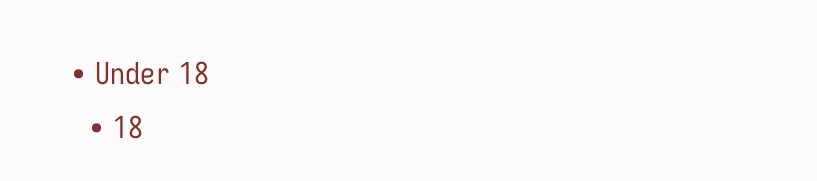• Under 18
  • 18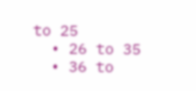to 25
  • 26 to 35
  • 36 to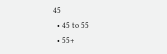45
  • 45 to 55
  • 55+